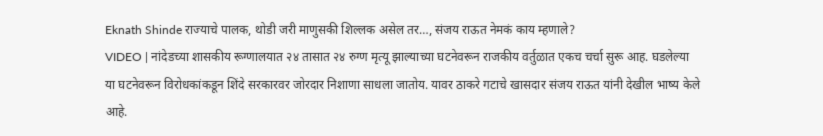Eknath Shinde राज्याचे पालक, थोडी जरी माणुसकी शिल्लक असेल तर…, संजय राऊत नेमकं काय म्हणाले?
VIDEO | नांदेडच्या शासकीय रूग्णालयात २४ तासात २४ रुग्ण मृत्यू झाल्याच्या घटनेवरून राजकीय वर्तुळात एकच चर्चा सुरू आह. घडलेल्या या घटनेवरून विरोधकांकडून शिंदे सरकारवर जोरदार निशाणा साधला जातोय. यावर ठाकरे गटाचे खासदार संजय राऊत यांनी देखील भाष्य केले आहे.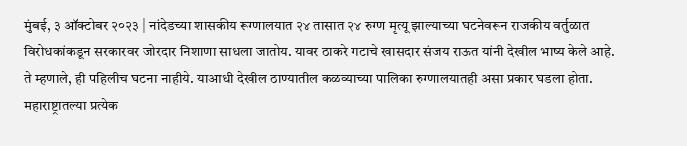मुंबई, ३ ऑक्टोबर २०२३ | नांदेडच्या शासकीय रूग्णालयात २४ तासात २४ रुग्ण मृत्यू झाल्याच्या घटनेवरून राजकीय वर्तुळात विरोधकांकडून सरकारवर जोरदार निशाणा साधला जातोय. यावर ठाकरे गटाचे खासदार संजय राऊत यांनी देखील भाष्य केले आहे. ते म्हणाले, ही पहिलीच घटना नाहीये. याआधी देखील ठाण्यातील कळव्याच्या पालिका रुग्णालयातही असा प्रकार घडला होता. महाराष्ट्रातल्या प्रत्येक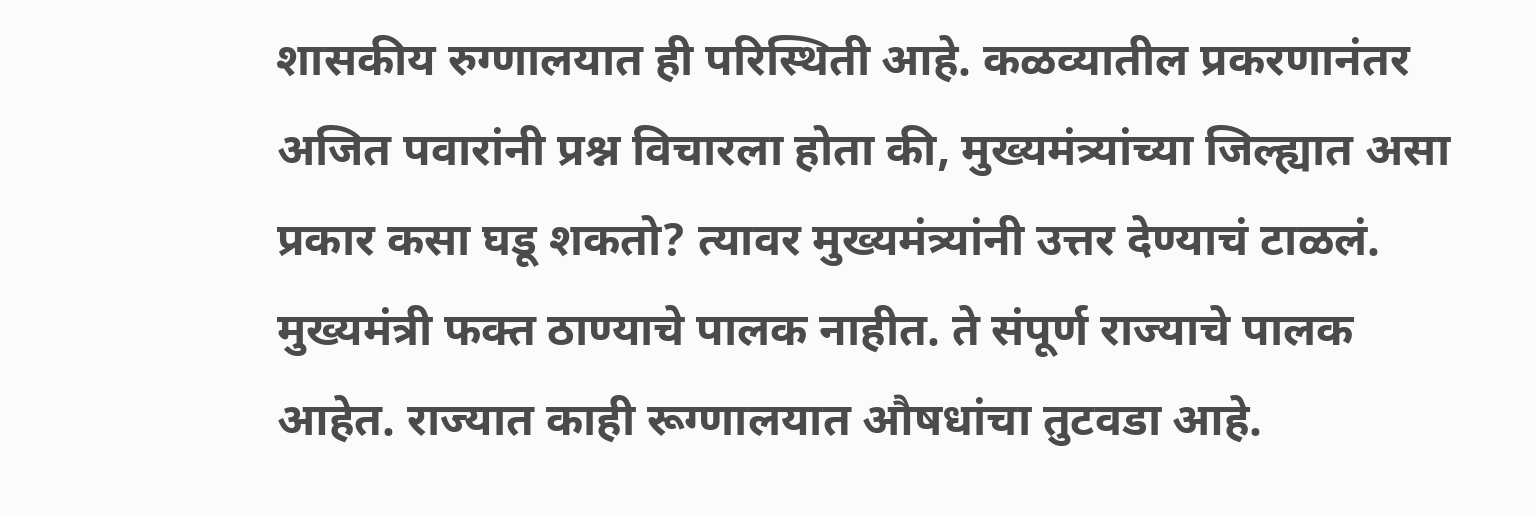शासकीय रुग्णालयात ही परिस्थिती आहे. कळव्यातील प्रकरणानंतर अजित पवारांनी प्रश्न विचारला होता की, मुख्यमंत्र्यांच्या जिल्ह्यात असा प्रकार कसा घडू शकतो? त्यावर मुख्यमंत्र्यांनी उत्तर देण्याचं टाळलं. मुख्यमंत्री फक्त ठाण्याचे पालक नाहीत. ते संपूर्ण राज्याचे पालक आहेत. राज्यात काही रूग्णालयात औषधांचा तुटवडा आहे.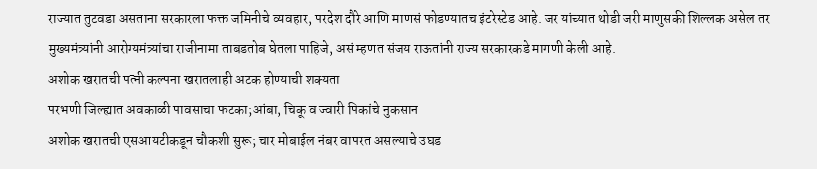राज्यात तुटवडा असताना सरकारला फक्त जमिनीचे व्यवहार, परदेश दौरे आणि माणसं फोडण्यातच इंटरेस्टेड आहे. जर यांच्यात थोडी जरी माणुसकी शिल्लक असेल तर मुख्यमंत्र्यांनी आरोग्यमंत्र्यांचा राजीनामा ताबडतोब घेतला पाहिजे, असं म्हणत संजय राऊतांनी राज्य सरकारकडे मागणी केली आहे.
अशोक खरातची पत्नी कल्पना खरातलाही अटक होण्याची शक्यता
परभणी जिल्ह्यात अवकाळी पावसाचा फटका;आंबा, चिकू व ज्वारी पिकांचे नुकसान
अशोक खरातची एसआयटीकडून चौकशी सुरू; चार मोबाईल नंबर वापरत असल्याचे उघड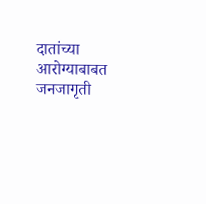दातांच्या आरोग्याबाबत जनजागृती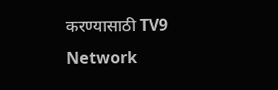करण्यासाठी TV9 Network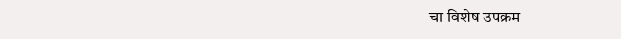चा विशेष उपक्रम